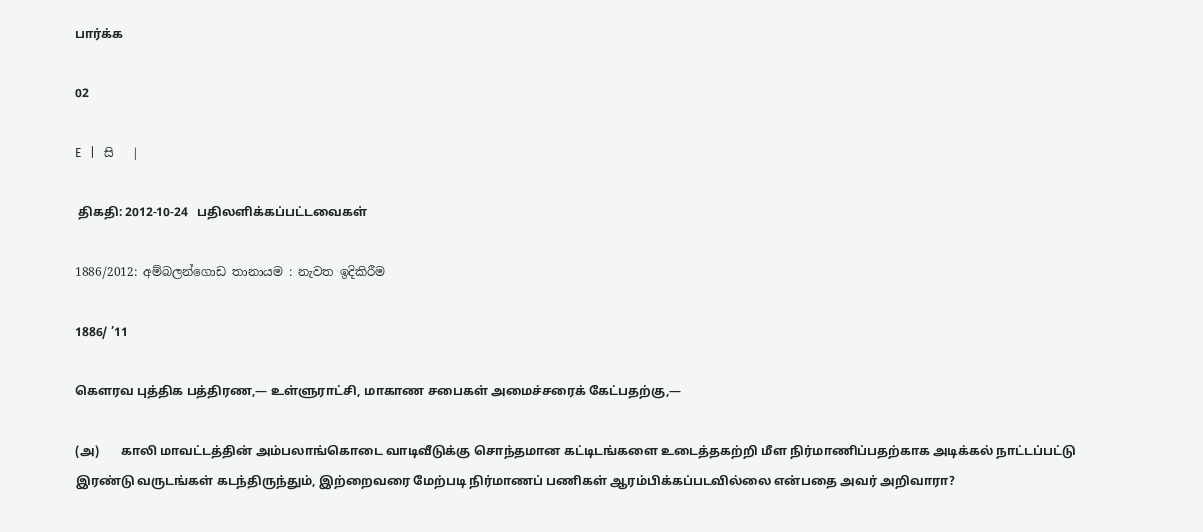பார்க்க

02

E   |   සි   |

 திகதி: 2012-10-24   பதிலளிக்கப்பட்டவைகள்

1886/2012: අම්බලන්ගොඩ තානායම : නැවත ඉදිකිරීම

1886/ ’11

கெளரவ புத்திக பத்திரண,— உள்ளுராட்சி, மாகாண சபைகள் அமைச்சரைக் கேட்பதற்கு,—

(அ)       காலி மாவட்டத்தின் அம்பலாங்கொடை வாடிவீடுக்கு சொந்தமான கட்டிடங்களை உடைத்தகற்றி மீள நிர்மாணிப்பதற்காக அடிக்கல் நாட்டப்பட்டு இரண்டு வருடங்கள் கடந்திருந்தும், இற்றைவரை மேற்படி நிர்மாணப் பணிகள் ஆரம்பிக்கப்படவில்லை என்பதை அவர் அறிவாரா?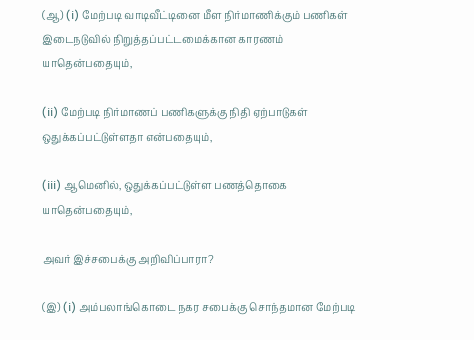(ஆ) (i) மேற்படி வாடிவீட்டினை மீள நிர்மாணிக்கும் பணிகள் இடைநடுவில் நிறுத்தப்பட்டமைக்கான காரணம் யாதென்பதையும்,

(ii) மேற்படி நிர்மாணப் பணிகளுக்கு நிதி ஏற்பாடுகள் ஒதுக்கப்பட்டுள்ளதா என்பதையும்,

(iii) ஆமெனில், ஒதுக்கப்பட்டுள்ள பணத்தொகை யாதென்பதையும்,

அவர் இச்சபைக்கு அறிவிப்பாரா?

(இ) (i) அம்பலாங்கொடை நகர சபைக்கு சொந்தமான மேற்படி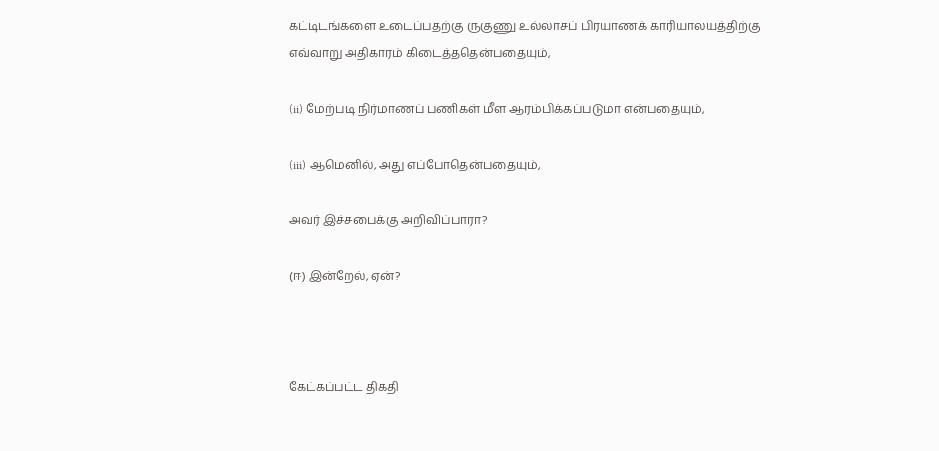கட்டிடங்களை உடைப்பதற்கு ருகுணு உல்லாசப் பிரயாணக் காரியாலயத்திற்கு எவ்வாறு அதிகாரம் கிடைத்ததென்பதையும்,

(ii) மேற்படி நிர்மாணப் பணிகள் மீள ஆரம்பிக்கப்படுமா என்பதையும்,

(iii) ஆமெனில், அது எப்போதென்பதையும்,

அவர் இச்சபைக்கு அறிவிப்பாரா?

(ஈ) இன்றேல், ஏன்?



கேட்கப்பட்ட திகதி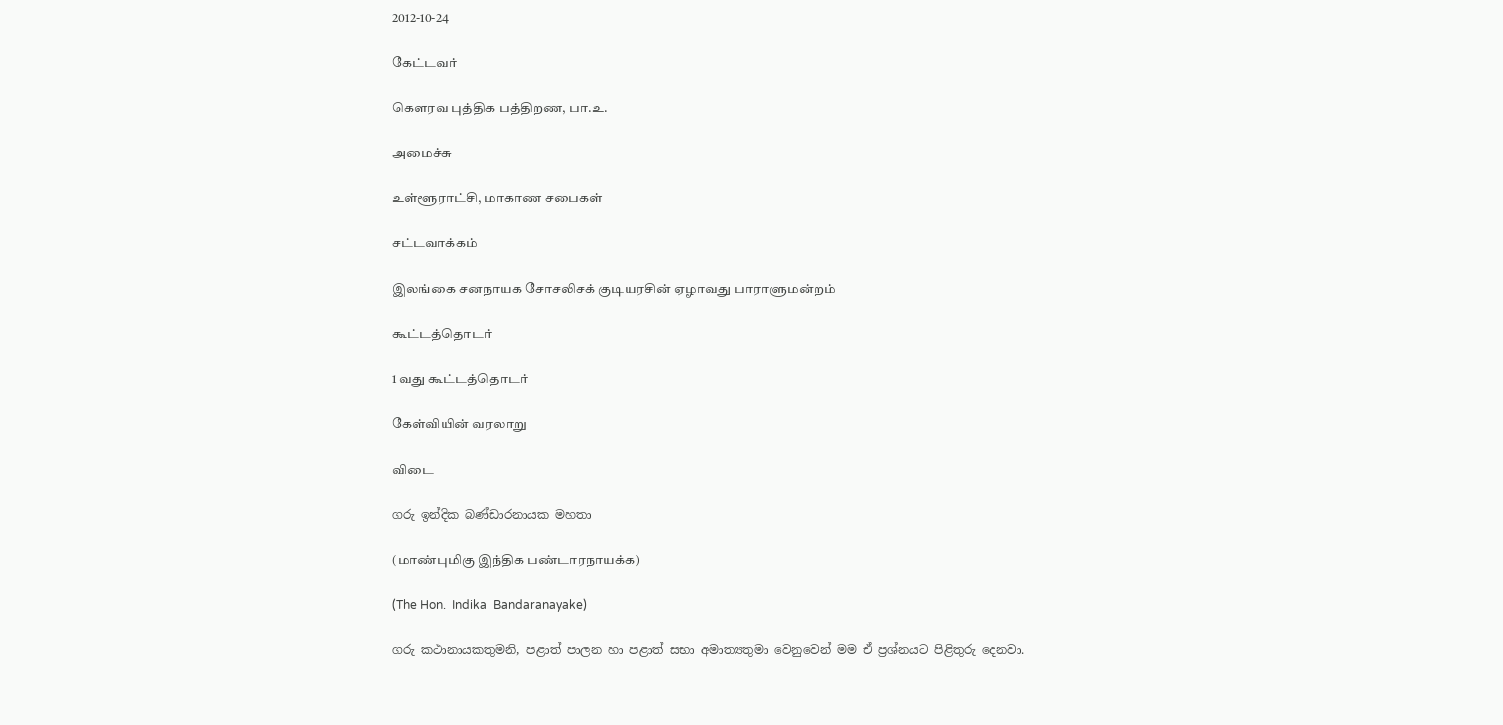2012-10-24

கேட்டவர்

கௌரவ புத்திக பத்திறண, பா.உ.

அமைச்சு

உள்ளூராட்சி, மாகாண சபைகள்

சட்டவாக்கம்

இலங்கை சனநாயக சோசலிசக் குடியரசின் ஏழாவது பாராளுமன்றம்

கூட்டத்தொடர்

1 வது கூட்டத்தொடர்

கேள்வியின் வரலாறு

விடை

ගරු ඉන්දික බණ්ඩාරනායක මහතා

(மாண்புமிகு இந்திக பண்டாரநாயக்க)

(The Hon.  Indika  Bandaranayake)

ගරු කථානායකතුමනි, පළාත් පාලන හා පළාත් සභා අමාත්‍යතුමා වෙනුවෙන් මම ඒ ප්‍රශ්නයට පිළිතුරු දෙනවා.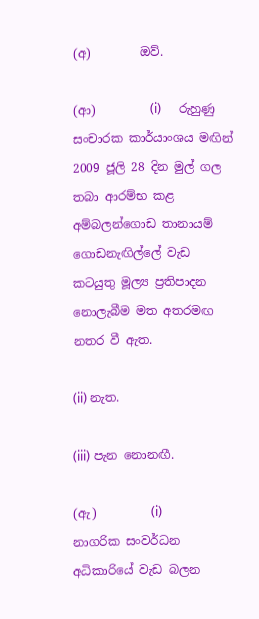(අ)        ඔව්.

(ආ)         (i)      රුහුණු සංචාරක කාර්යාංශය මඟින් 2009 ජූලි 28 දින මුල් ගල තබා ආරම්භ කළ අම්බලන්ගොඩ තානායම් ගොඩනැඟිල්ලේ වැඩ කටයුතු මූල්‍ය ප්‍රතිපාදන නොලැබීම මත අතරමඟ නතර වී ඇත.

(ii) නැත.

(iii) පැන නොනඟී.

(ඇ)         (i)      නාගරික සංවර්ධන අධිකාරියේ වැඩ බලන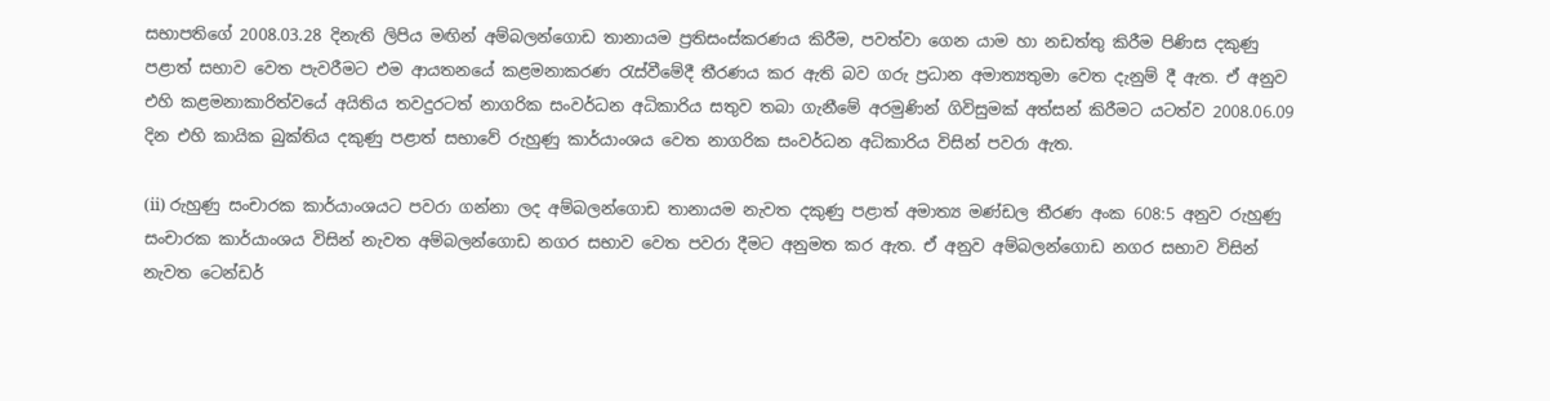සභාපතිගේ 2008.03.28 දිනැති ලිපිය මඟින් අම්බලන්ගොඩ තානායම ප්‍රතිසංස්කරණය කිරීම, පවත්වා ගෙන යාම හා නඩත්තු කිරීම පිණිස දකුණු පළාත් සභාව වෙත පැවරීමට එම ආයතනයේ කළමනාකරණ රැස්වීමේදී තීරණය කර ඇති බව ගරු ප්‍රධාන අමාත්‍යතුමා වෙත දැනුම් දී ඇත. ඒ අනුව එහි කළමනාකාරිත්වයේ අයිතිය තවදුරටත් නාගරික සංවර්ධන අධිකාරිය සතුව තබා ගැනීමේ අරමුණින් ගිවිසුමක් අත්සන් කිරීමට යටත්ව 2008.06.09 දින එහි කායික බුක්තිය දකුණු පළාත් සභාවේ රුහුණු කාර්යාංශය වෙත නාගරික සංවර්ධන අධිකාරිය විසින් පවරා ඇත.

(ii) රුහුණු සංචාරක කාර්යාංශයට පවරා ගන්නා ලද අම්බලන්ගොඩ තානායම නැවත දකුණු පළාත් අමාත්‍ය මණ්ඩල තීරණ අංක 608:5 අනුව රුහුණු සංචාරක කාර්යාංශය විසින් නැවත අම්බලන්ගොඩ නගර සභාව වෙත පවරා දීමට අනුමත කර ඇත. ඒ අනුව අම්බලන්ගොඩ නගර සභාව විසින් නැවත ටෙන්ඩර්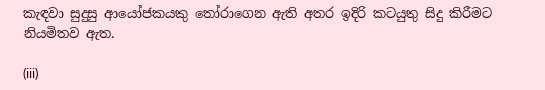කැඳවා සුදුසු ආයෝජකයකු තෝරාගෙන ඇති අතර ඉදිරි කටයුතු සිදු කිරීමට නියමිතව ඇත.

(iii)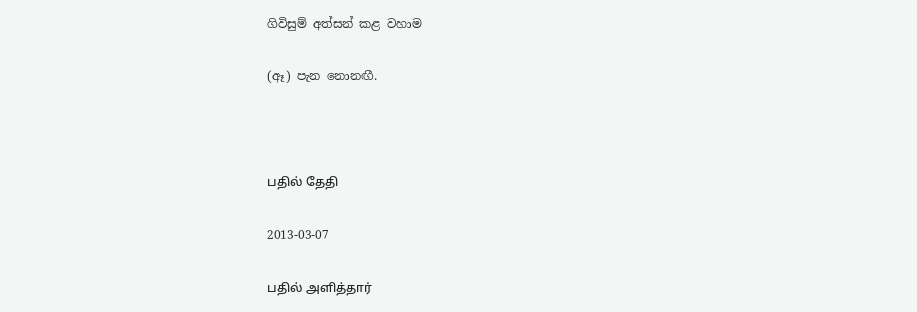ගිවිසුම් අත්සන් කළ වහාම

(ඈ) පැන නොනඟී.



பதில் தேதி

2013-03-07

பதில் அளித்தார்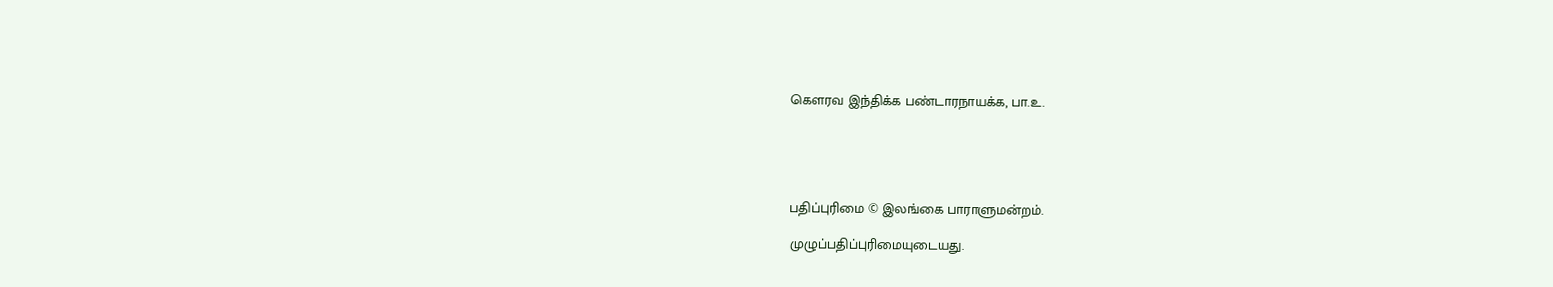கௌரவ இந்திக்க பண்டாரநாயக்க, பா.உ.





பதிப்புரிமை © இலங்கை பாராளுமன்றம்.

முழுப்பதிப்புரிமையுடையது.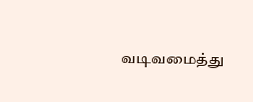வடிவமைத்து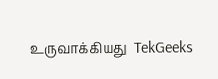உருவாக்கியது  TekGeeks